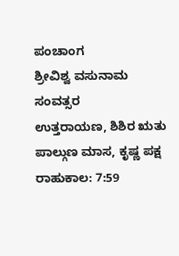ಪಂಚಾಂಗ
ಶ್ರೀವಿಶ್ವ ವಸುನಾಮ ಸಂವತ್ಸರ
ಉತ್ತರಾಯಣ, ಶಿಶಿರ ಋತು
ಪಾಲ್ಗುಣ ಮಾಸ, ಕೃಷ್ಣ ಪಕ್ಷ
ರಾಹುಕಾಲ: 7:59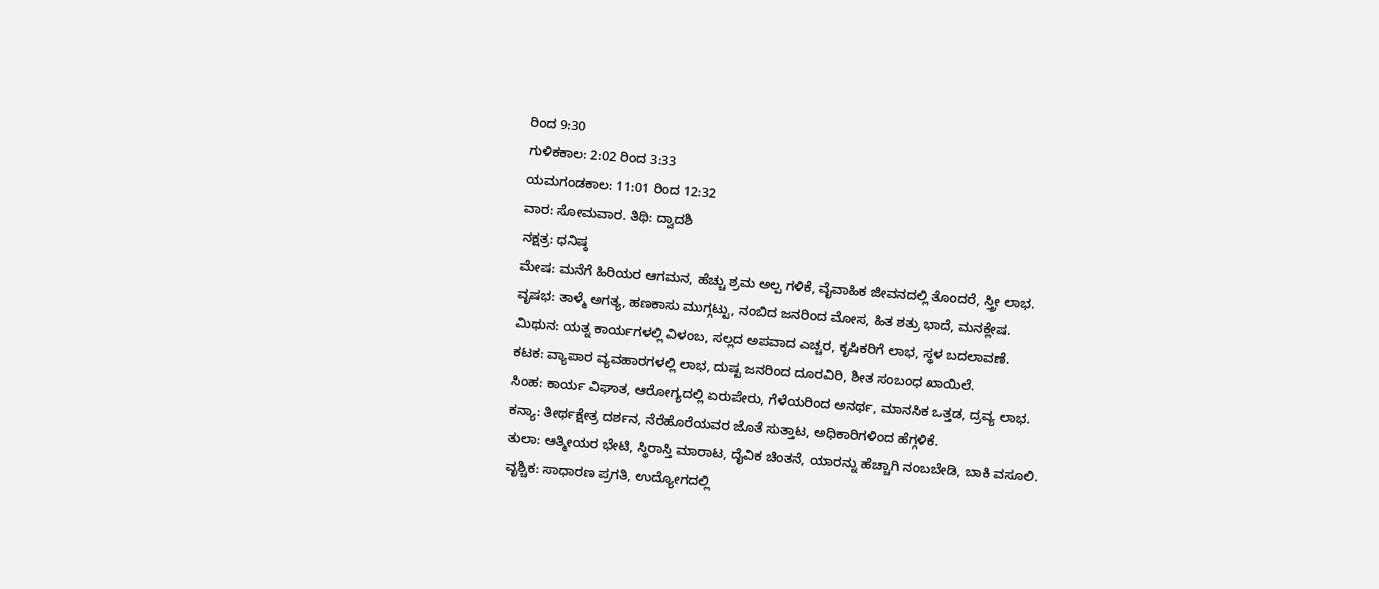ರಿಂದ 9:30
ಗುಳಿಕಕಾಲ: 2:02 ರಿಂದ 3:33
ಯಮಗಂಡಕಾಲ: 11:01 ರಿಂದ 12:32
ವಾರ: ಸೋಮವಾರ. ತಿಥಿ: ದ್ವಾದಶಿ
ನಕ್ಷತ್ರ: ಧನಿಷ್ಠ
ಮೇಷ: ಮನೆಗೆ ಹಿರಿಯರ ಆಗಮನ, ಹೆಚ್ಚು ಶ್ರಮ ಅಲ್ಪ ಗಳಿಕೆ, ವೈವಾಹಿಕ ಜೀವನದಲ್ಲಿ ತೊಂದರೆ, ಸ್ತ್ರೀ ಲಾಭ.
ವೃಷಭ: ತಾಳ್ಮೆ ಅಗತ್ಯ, ಹಣಕಾಸು ಮುಗ್ಗಟ್ಟು, ನಂಬಿದ ಜನರಿಂದ ಮೋಸ, ಹಿತ ಶತ್ರು ಭಾದೆ, ಮನಕ್ಲೇಷ.
ಮಿಥುನ: ಯತ್ನ ಕಾರ್ಯಗಳಲ್ಲಿ ವಿಳಂಬ, ಸಲ್ಲದ ಅಪವಾದ ಎಚ್ಚರ, ಕೃಷಿಕರಿಗೆ ಲಾಭ, ಸ್ಥಳ ಬದಲಾವಣೆ.
ಕಟಕ: ವ್ಯಾಪಾರ ವ್ಯವಹಾರಗಳಲ್ಲಿ ಲಾಭ, ದುಷ್ಟ ಜನರಿಂದ ದೂರವಿರಿ, ಶೀತ ಸಂಬಂಧ ಖಾಯಿಲೆ.
ಸಿಂಹ: ಕಾರ್ಯ ವಿಘಾತ, ಆರೋಗ್ಯದಲ್ಲಿ ಏರುಪೇರು, ಗೆಳೆಯರಿಂದ ಅನರ್ಥ, ಮಾನಸಿಕ ಒತ್ತಡ, ದ್ರವ್ಯ ಲಾಭ.
ಕನ್ಯಾ: ತೀರ್ಥಕ್ಷೇತ್ರ ದರ್ಶನ, ನೆರೆಹೊರೆಯವರ ಜೊತೆ ಸುತ್ತಾಟ, ಅಧಿಕಾರಿಗಳಿಂದ ಹೆಗ್ಗಳಿಕೆ.
ತುಲಾ: ಆತ್ಮೀಯರ ಭೇಟಿ, ಸ್ಥಿರಾಸ್ತಿ ಮಾರಾಟ, ದೈವಿಕ ಚಿಂತನೆ, ಯಾರನ್ನು ಹೆಚ್ಚಾಗಿ ನಂಬಬೇಡಿ, ಬಾಕಿ ವಸೂಲಿ.
ವೃಶ್ಚಿಕ: ಸಾಧಾರಣ ಪ್ರಗತಿ, ಉದ್ಯೋಗದಲ್ಲಿ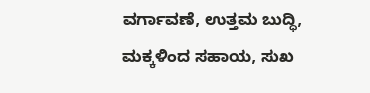ವರ್ಗಾವಣೆ, ಉತ್ತಮ ಬುದ್ಧಿ, ಮಕ್ಕಳಿಂದ ಸಹಾಯ, ಸುಖ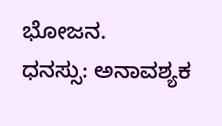ಭೋಜನ.
ಧನಸ್ಸು: ಅನಾವಶ್ಯಕ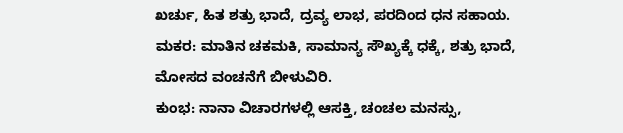ಖರ್ಚು, ಹಿತ ಶತ್ರು ಭಾದೆ, ದ್ರವ್ಯ ಲಾಭ, ಪರದಿಂದ ಧನ ಸಹಾಯ.
ಮಕರ: ಮಾತಿನ ಚಕಮಕಿ, ಸಾಮಾನ್ಯ ಸೌಖ್ಯಕ್ಕೆ ಧಕ್ಕೆ, ಶತ್ರು ಭಾದೆ, ಮೋಸದ ವಂಚನೆಗೆ ಬೀಳುವಿರಿ.
ಕುಂಭ: ನಾನಾ ವಿಚಾರಗಳಲ್ಲಿ ಆಸಕ್ತಿ, ಚಂಚಲ ಮನಸ್ಸು,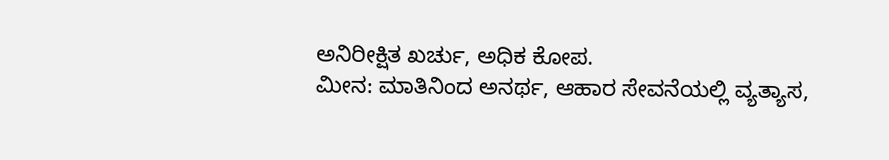ಅನಿರೀಕ್ಷಿತ ಖರ್ಚು, ಅಧಿಕ ಕೋಪ.
ಮೀನ: ಮಾತಿನಿಂದ ಅನರ್ಥ, ಆಹಾರ ಸೇವನೆಯಲ್ಲಿ ವ್ಯತ್ಯಾಸ,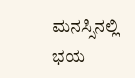ಮನಸ್ಸಿನಲ್ಲಿ ಭಯ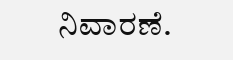ನಿವಾರಣೆ.